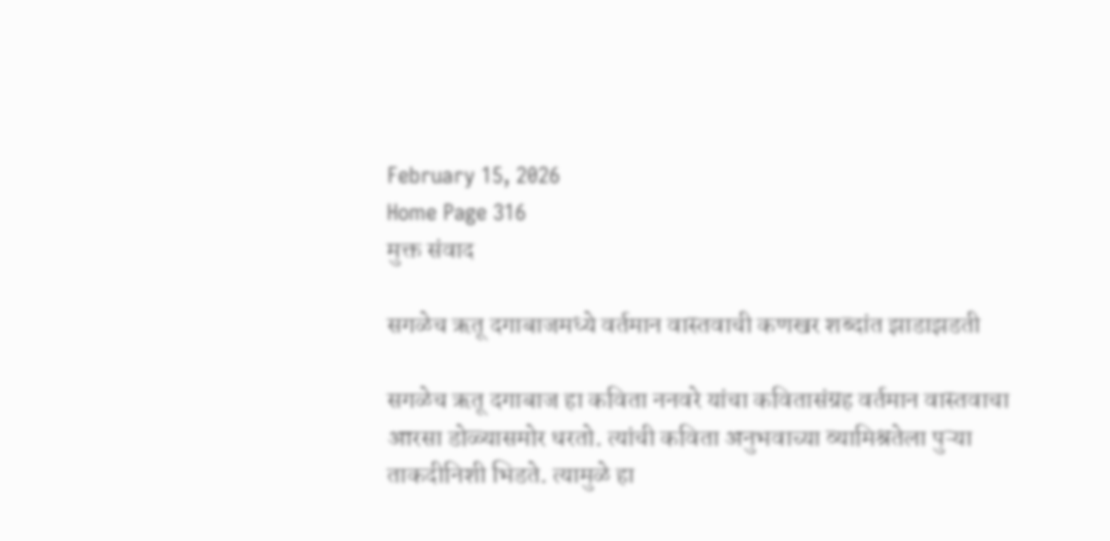February 15, 2026
Home Page 316
मुक्त संवाद

सगळेच ऋतू दगाबाजमध्ये वर्तमान वास्तवाची कणखर शब्दांत झाडाझडती

सगळेच ऋतू दगाबाज हा कविता ननवरे यांचा कवितासंग्रह वर्तमान वास्तवाचा आरसा डोळ्यासमोर धरतो. त्यांची कविता अनुभवाच्या व्यामिश्रतेला पुऱ्या ताकदीनिशी भिडते. त्यामुळे हा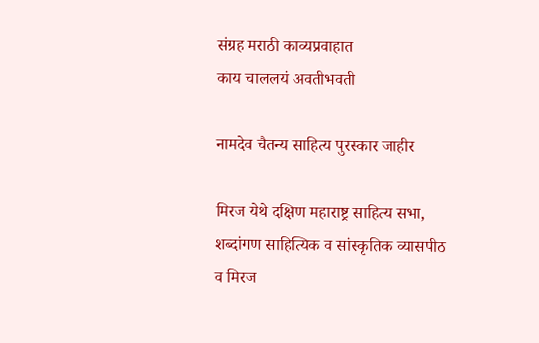संग्रह मराठी काव्यप्रवाहात
काय चाललयं अवतीभवती

नामदेव चैतन्य साहित्य पुरस्कार जाहीर

मिरज येथे दक्षिण महाराष्ट्र साहित्य सभा, शब्दांगण साहित्यिक व सांस्कृतिक व्यासपीठ व मिरज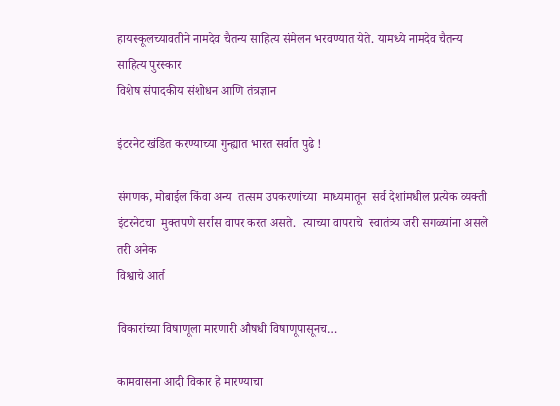हायस्कूलच्यावतीने नामदेव चैतन्य साहित्य संमेलन भरवण्यात येते. यामध्ये नामदेव चैतन्य साहित्य पुरस्कार
विशेष संपादकीय संशोधन आणि तंत्रज्ञान

इंटरनेट खंडित करण्याच्या गुन्ह्यात भारत सर्वात पुढे !

संगणक, मोबाईल किंवा अन्य  तत्सम उपकरणांच्या  माध्यमातून  सर्व देशांमधील प्रत्येक व्यक्ती इंटरनेटचा  मुक्तपणे सर्रास वापर करत असते.  त्याच्या वापराचे  स्वातंत्र्य जरी सगळ्यांना असले तरी अनेक
विश्वाचे आर्त

विकारांच्या विषाणूला मारणारी औषधी विषाणूपासूनच…

कामवासना आदी विकार हे मारण्याचा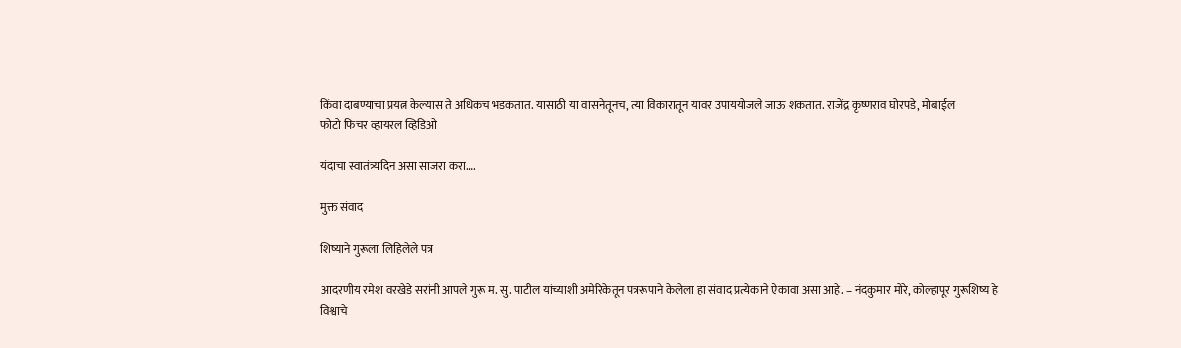किंवा दाबण्याचा प्रयत्न केल्यास ते अधिकच भडकतात. यासाठी या वासनेतूनच, त्या विकारातून यावर उपाययोजले जाऊ शकतात. राजेंद्र कृष्णराव घोरपडे, मोबाईल
फोटो फिचर व्हायरल व्हिडिओ

यंदाचा स्वातंत्र्यदिन असा साजरा करा….

मुक्त संवाद

शिष्याने गुरूला लिहिलेले पत्र

आदरणीय रमेश वरखेडे सरांनी आपले गुरू म. सु. पाटील यांच्याशी अमेरिकेतून पत्ररूपाने केलेला हा संवाद प्रत्येकाने ऐकावा असा आहे. – नंदकुमार मोरे, कोल्हापूर गुरूशिष्य हे
विश्वाचे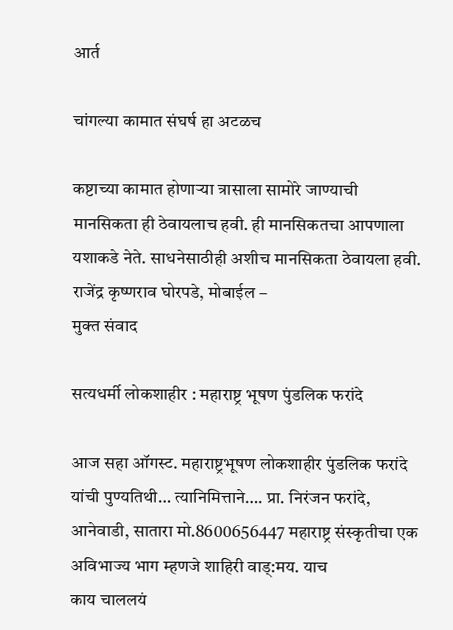आर्त

चांगल्या कामात संघर्ष हा अटळच

कष्टाच्या कामात होणाऱ्या त्रासाला सामोरे जाण्याची मानसिकता ही ठेवायलाच हवी. ही मानसिकतचा आपणाला यशाकडे नेते. साधनेसाठीही अशीच मानसिकता ठेवायला हवी. राजेंद्र कृष्णराव घोरपडे, मोबाईल –
मुक्त संवाद

सत्यधर्मी लोकशाहीर : महाराष्ट्र भूषण पुंडलिक फरांदे

आज सहा ऑगस्ट. महाराष्ट्रभूषण लोकशाहीर पुंडलिक फरांदे यांची पुण्यतिथी… त्यानिमित्ताने…. प्रा. निरंजन फरांदे, आनेवाडी, सातारा मो.8600656447 महाराष्ट्र संस्कृतीचा एक अविभाज्य भाग म्हणजे शाहिरी वाड्:मय. याच
काय चाललयं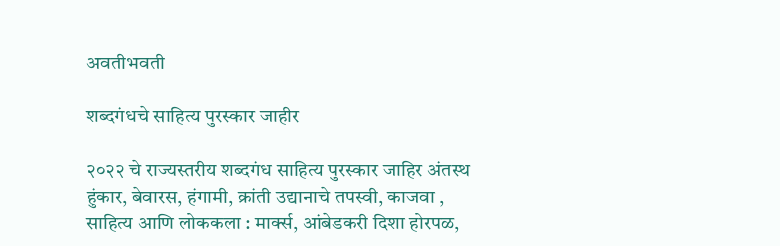अवतीभवती

शब्दगंधचे साहित्य पुरस्कार जाहीर

२०२२ चे राज्यस्तरीय शब्दगंध साहित्य पुरस्कार जाहिर अंतस्थ हुंकार, बेवारस, हंगामी, क्रांती उद्यानाचे तपस्वी, काजवा , साहित्य आणि लोककला : मार्क्स, आंबेडकरी दिशा होरपळ,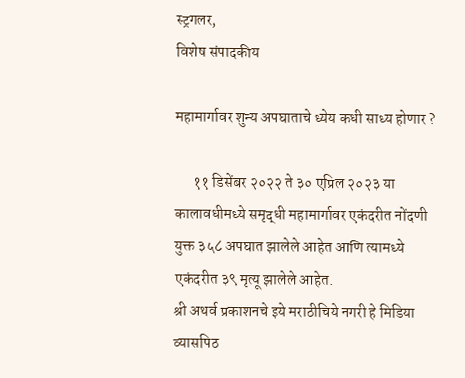स्ट्रगलर,
विशेष संपादकीय

महामार्गावर शुन्य अपघाताचे ध्येय कधी साध्य होणार ?

      ११ डिसेंबर २०२२ ते ३० एप्रिल २०२३ या कालावधीमध्ये समृद्धी महामार्गावर एकंदरीत नोंदणी युक्त ३५८ अपघात झालेले आहेत आणि त्यामध्ये एकंदरीत ३९ मृत्यू झालेले आहेत.
श्री अथर्व प्रकाशनचे इये मराठीचिये नगरी हे मिडिया व्यासपिठ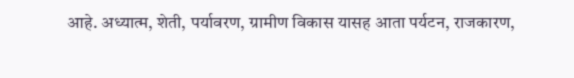आहे. अध्यात्म, शेती, पर्यावरण, ग्रामीण विकास यासह आता पर्यटन, राजकारण,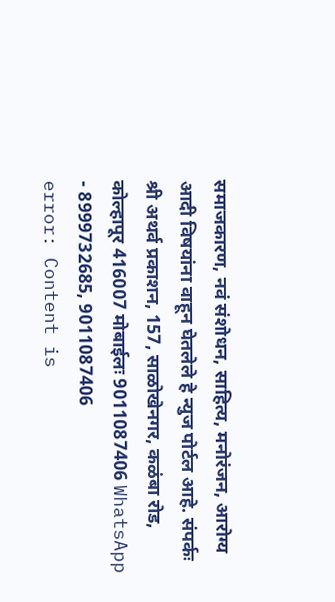समाजकारण, नवं संशोधन, साहित्य, मनोरंजन, आरोग्य आदी विषयांना वाहून घेतलेले हे न्युज पोर्टल आहे. संपर्कः श्री अथर्व प्रकाशन, 157, साळोखेनगर, कळंबा रोड, कोल्हापूर 416007 मोबाईलः 9011087406 WhatsApp - 8999732685, 9011087406
error: Content is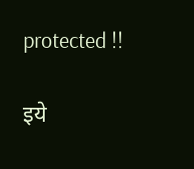protected !!

इये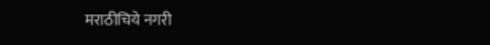मराठीचिये नगरी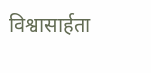विश्वासार्हता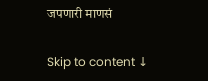जपणारी माणसं

Skip to content ↓